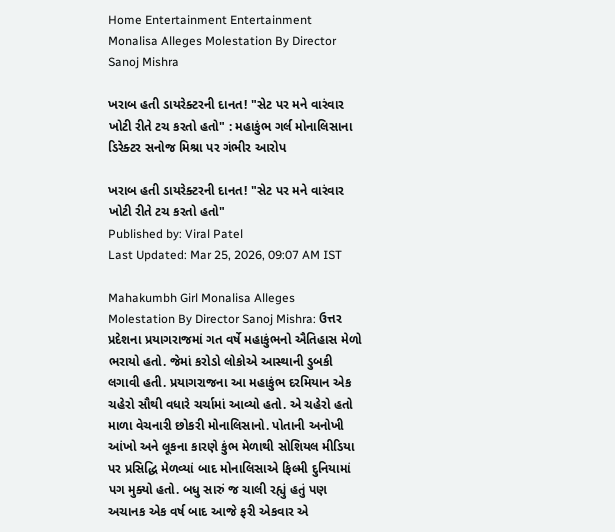Home Entertainment Entertainment Monalisa Alleges Molestation By Director Sanoj Mishra

ખરાબ હતી ડાયરેક્ટરની દાનત! "સેટ પર મને વારંવાર ખોટી રીતે ટચ કરતો હતો" : મહાકુંભ ગર્લ મોનાલિસાના ડિરેક્ટર સનોજ મિશ્રા પર ગંભીર આરોપ

ખરાબ હતી ડાયરેક્ટરની દાનત! "સેટ પર મને વારંવાર ખોટી રીતે ટચ કરતો હતો"
Published by: Viral Patel
Last Updated: Mar 25, 2026, 09:07 AM IST

Mahakumbh Girl Monalisa Alleges Molestation By Director Sanoj Mishra: ઉત્તર પ્રદેશના પ્રયાગરાજમાં ગત વર્ષે મહાકુંભનો ઐતિહાસ મેળો ભરાયો હતો. જેમાં કરોડો લોકોએ આસ્થાની ડુબકી લગાવી હતી. પ્રયાગરાજના આ મહાકુંભ દરમિયાન એક ચહેરો સૌથી વધારે ચર્ચામાં આવ્યો હતો. એ ચહેરો હતો માળા વેચનારી છોકરી મોનાલિસાનો. પોતાની અનોખી આંખો અને લૂકના કારણે કુંભ મેળાથી સોશિયલ મીડિયા પર પ્રસિદ્ધિ મેળવ્યાં બાદ મોનાલિસાએ ફિલ્મી દુનિયામાં પગ મુક્યો હતો. બધુ સારું જ ચાલી રહ્યું હતું પણ અચાનક એક વર્ષ બાદ આજે ફરી એકવાર એ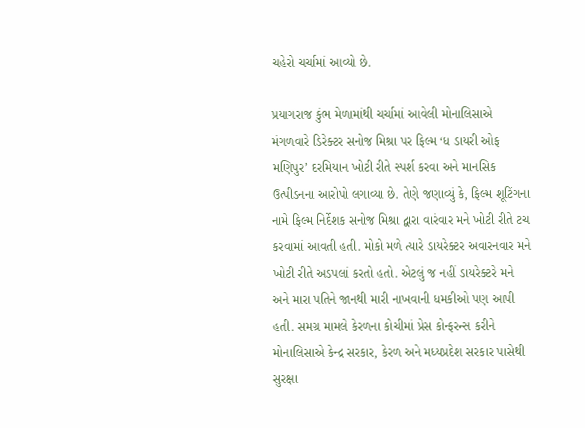ચહેરો ચર્ચામાં આવ્યો છે.

પ્રયાગરાજ કુંભ મેળામાંથી ચર્ચામાં આવેલી મોનાલિસાએ મંગળવારે ડિરેક્ટર સનોજ મિશ્રા પર ફિલ્મ ‘ધ ડાયરી ઓફ મણિપુર’ દરમિયાન ખોટી રીતે સ્પર્શ કરવા અને માનસિક ઉત્પીડનના આરોપો લગાવ્યા છે. તેણે જણાવ્યું કે, ફિલ્મ શૂટિંગના નામે ફિલ્મ નિર્દેશક સનોજ મિશ્રા દ્વારા વારંવાર મને ખોટી રીતે ટચ કરવામાં આવતી હતી. મોકો મળે ત્યારે ડાયરેક્ટર અવારનવાર મને ખોટી રીતે અડપલાં કરતો હતો. એટલું જ નહીં ડાયરેક્ટરે મને અને મારા પતિને જાનથી મારી નાખવાની ધમકીઓ પણ આપી હતી. સમગ્ર મામલે કેરળના કોચીમાં પ્રેસ કોન્ફરન્સ કરીને મોનાલિસાએ કેન્દ્ર સરકાર, કેરળ અને મધ્યપ્રદેશ સરકાર પાસેથી સુરક્ષા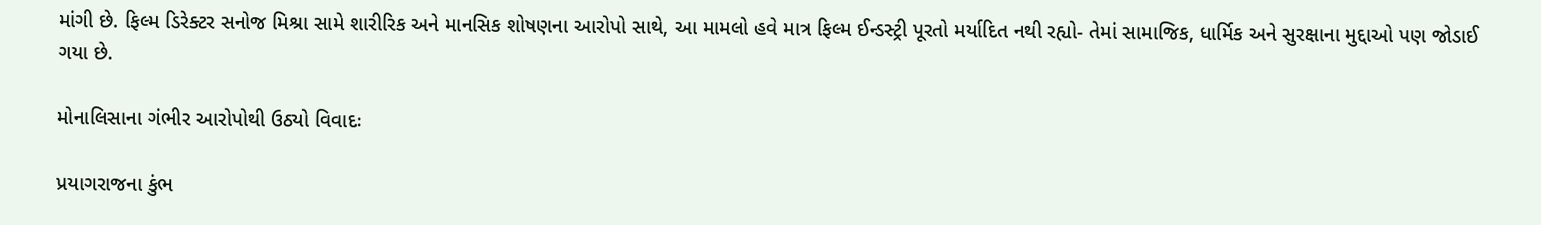માંગી છે. ફિલ્મ ડિરેક્ટર સનોજ મિશ્રા સામે શારીરિક અને માનસિક શોષણના આરોપો સાથે, આ મામલો હવે માત્ર ફિલ્મ ઈન્ડસ્ટ્રી પૂરતો મર્યાદિત નથી રહ્યો- તેમાં સામાજિક, ધાર્મિક અને સુરક્ષાના મુદ્દાઓ પણ જોડાઈ ગયા છે.

મોનાલિસાના ગંભીર આરોપોથી ઉઠ્યો વિવાદઃ

પ્રયાગરાજના કુંભ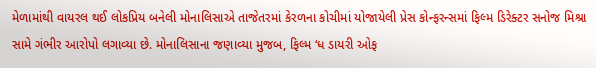મેળામાંથી વાયરલ થઈ લોકપ્રિય બનેલી મોનાલિસાએ તાજેતરમાં કેરળના કોચીમાં યોજાયેલી પ્રેસ કોન્ફરન્સમાં ફિલ્મ ડિરેક્ટર સનોજ મિશ્રા સામે ગંભીર આરોપો લગાવ્યા છે. મોનાલિસાના જણાવ્યા મુજબ, ફિલ્મ ‘ધ ડાયરી ઓફ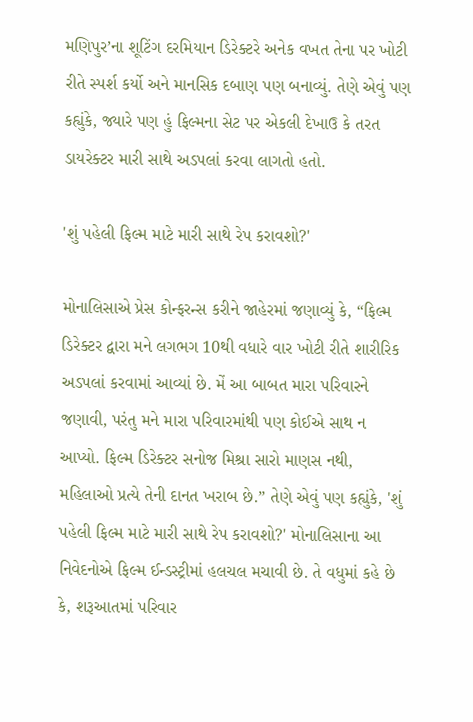મણિપુર’ના શૂટિંગ દરમિયાન ડિરેક્ટરે અનેક વખત તેના પર ખોટી રીતે સ્પર્શ કર્યો અને માનસિક દબાણ પણ બનાવ્યું. તેણે એવું પણ કહ્યુંકે, જ્યારે પણ હું ફિલ્મના સેટ પર એકલી દેખાઉ કે તરત ડાયરેક્ટર મારી સાથે અડપલાં કરવા લાગતો હતો.

'શું પહેલી ફિલ્મ માટે મારી સાથે રેપ કરાવશો?'

મોનાલિસાએ પ્રેસ કોન્ફરન્સ કરીને જાહેરમાં જણાવ્યું કે, “ફિલ્મ ડિરેક્ટર દ્વારા મને લગભગ 10થી વધારે વાર ખોટી રીતે શારીરિક અડપલાં કરવામાં આવ્યાં છે. મેં આ બાબત મારા પરિવારને જણાવી, પરંતુ મને મારા પરિવારમાંથી પણ કોઈએ સાથ ન આપ્યો. ફિલ્મ ડિરેક્ટર સનોજ મિશ્રા સારો માણસ નથી, મહિલાઓ પ્રત્યે તેની દાનત ખરાબ છે.” તેણે એવું પણ કહ્યુંકે, 'શું પહેલી ફિલ્મ માટે મારી સાથે રેપ કરાવશો?' મોનાલિસાના આ નિવેદનોએ ફિલ્મ ઈન્ડસ્ટ્રીમાં હલચલ મચાવી છે. તે વધુમાં કહે છે કે, શરૂઆતમાં પરિવાર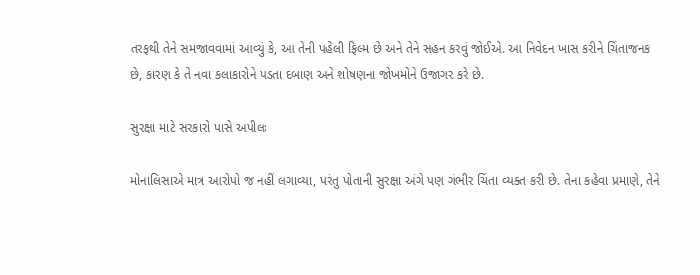તરફથી તેને સમજાવવામાં આવ્યું કે, આ તેની પહેલી ફિલ્મ છે અને તેને સહન કરવું જોઈએ. આ નિવેદન ખાસ કરીને ચિંતાજનક છે, કારણ કે તે નવા કલાકારોને પડતા દબાણ અને શોષણના જોખમોને ઉજાગર કરે છે.

સુરક્ષા માટે સરકારો પાસે અપીલઃ

મોનાલિસાએ માત્ર આરોપો જ નહીં લગાવ્યા, પરંતુ પોતાની સુરક્ષા અંગે પણ ગંભીર ચિંતા વ્યક્ત કરી છે. તેના કહેવા પ્રમાણે, તેને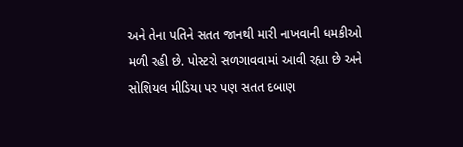અને તેના પતિને સતત જાનથી મારી નાખવાની ધમકીઓ મળી રહી છે. પોસ્ટરો સળગાવવામાં આવી રહ્યા છે અને સોશિયલ મીડિયા પર પણ સતત દબાણ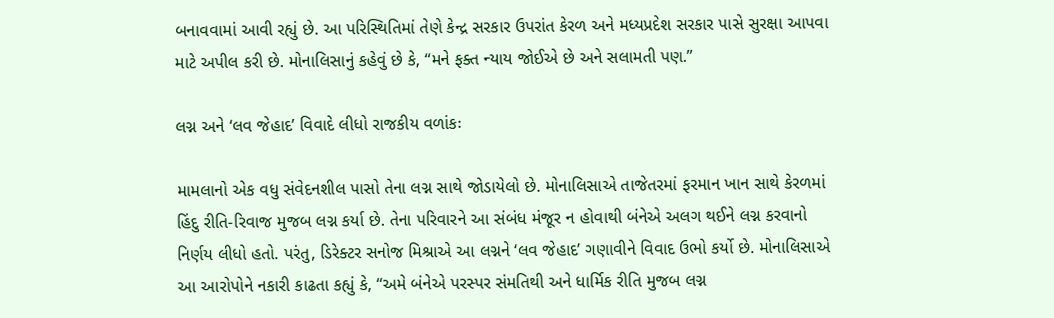બનાવવામાં આવી રહ્યું છે. આ પરિસ્થિતિમાં તેણે કેન્દ્ર સરકાર ઉપરાંત કેરળ અને મધ્યપ્રદેશ સરકાર પાસે સુરક્ષા આપવા માટે અપીલ કરી છે. મોનાલિસાનું કહેવું છે કે, “મને ફક્ત ન્યાય જોઈએ છે અને સલામતી પણ.”

લગ્ન અને ‘લવ જેહાદ’ વિવાદે લીધો રાજકીય વળાંકઃ

મામલાનો એક વધુ સંવેદનશીલ પાસો તેના લગ્ન સાથે જોડાયેલો છે. મોનાલિસાએ તાજેતરમાં ફરમાન ખાન સાથે કેરળમાં હિંદુ રીતિ-રિવાજ મુજબ લગ્ન કર્યા છે. તેના પરિવારને આ સંબંધ મંજૂર ન હોવાથી બંનેએ અલગ થઈને લગ્ન કરવાનો નિર્ણય લીધો હતો. પરંતુ, ડિરેક્ટર સનોજ મિશ્રાએ આ લગ્નને ‘લવ જેહાદ’ ગણાવીને વિવાદ ઉભો કર્યો છે. મોનાલિસાએ આ આરોપોને નકારી કાઢતા કહ્યું કે, “અમે બંનેએ પરસ્પર સંમતિથી અને ધાર્મિક રીતિ મુજબ લગ્ન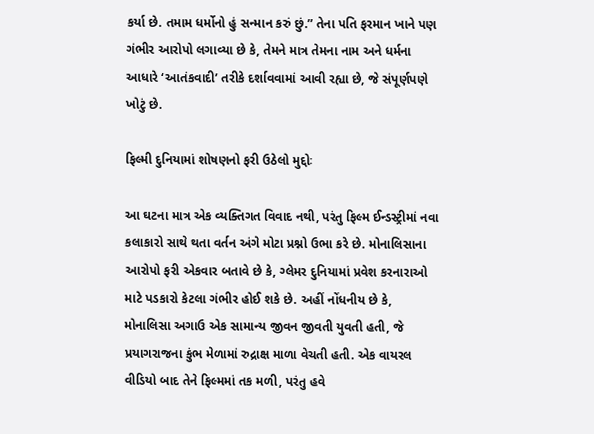કર્યા છે. તમામ ધર્મોનો હું સન્માન કરું છું.” તેના પતિ ફરમાન ખાને પણ ગંભીર આરોપો લગાવ્યા છે કે, તેમને માત્ર તેમના નામ અને ધર્મના આધારે ‘આતંકવાદી’ તરીકે દર્શાવવામાં આવી રહ્યા છે, જે સંપૂર્ણપણે ખોટું છે.

ફિલ્મી દુનિયામાં શોષણનો ફરી ઉઠેલો મુદ્દોઃ

આ ઘટના માત્ર એક વ્યક્તિગત વિવાદ નથી, પરંતુ ફિલ્મ ઈન્ડસ્ટ્રીમાં નવા કલાકારો સાથે થતા વર્તન અંગે મોટા પ્રશ્નો ઉભા કરે છે. મોનાલિસાના આરોપો ફરી એકવાર બતાવે છે કે, ગ્લેમર દુનિયામાં પ્રવેશ કરનારાઓ માટે પડકારો કેટલા ગંભીર હોઈ શકે છે. અહીં નોંધનીય છે કે, મોનાલિસા અગાઉ એક સામાન્ય જીવન જીવતી યુવતી હતી, જે પ્રયાગરાજના કુંભ મેળામાં રુદ્રાક્ષ માળા વેચતી હતી. એક વાયરલ વીડિયો બાદ તેને ફિલ્મમાં તક મળી, પરંતુ હવે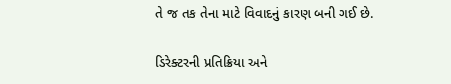તે જ તક તેના માટે વિવાદનું કારણ બની ગઈ છે.

ડિરેક્ટરની પ્રતિક્રિયા અને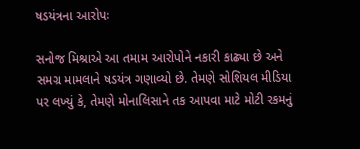ષડયંત્રના આરોપઃ

સનોજ મિશ્રાએ આ તમામ આરોપોને નકારી કાઢ્યા છે અને સમગ્ર મામલાને ષડયંત્ર ગણાવ્યો છે. તેમણે સોશિયલ મીડિયા પર લખ્યું કે, તેમણે મોનાલિસાને તક આપવા માટે મોટી રકમનું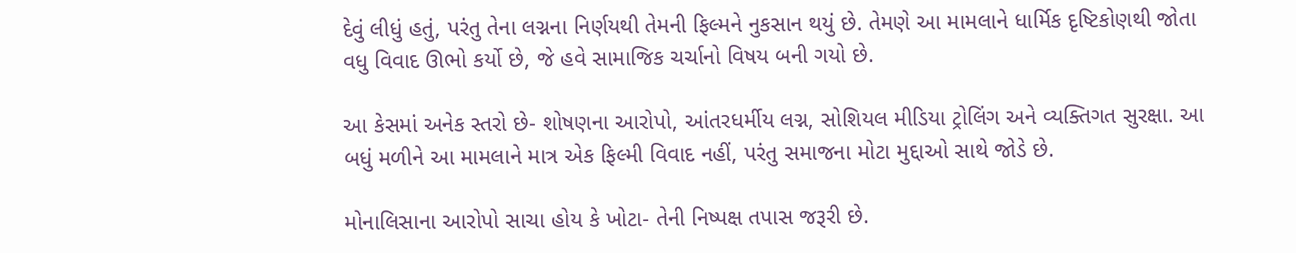દેવું લીધું હતું, પરંતુ તેના લગ્નના નિર્ણયથી તેમની ફિલ્મને નુકસાન થયું છે. તેમણે આ મામલાને ધાર્મિક દૃષ્ટિકોણથી જોતા વધુ વિવાદ ઊભો કર્યો છે, જે હવે સામાજિક ચર્ચાનો વિષય બની ગયો છે.

આ કેસમાં અનેક સ્તરો છે- શોષણના આરોપો, આંતરધર્મીય લગ્ન, સોશિયલ મીડિયા ટ્રોલિંગ અને વ્યક્તિગત સુરક્ષા. આ બધું મળીને આ મામલાને માત્ર એક ફિલ્મી વિવાદ નહીં, પરંતુ સમાજના મોટા મુદ્દાઓ સાથે જોડે છે.

મોનાલિસાના આરોપો સાચા હોય કે ખોટા- તેની નિષ્પક્ષ તપાસ જરૂરી છે.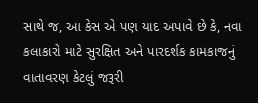સાથે જ, આ કેસ એ પણ યાદ અપાવે છે કે, નવા કલાકારો માટે સુરક્ષિત અને પારદર્શક કામકાજનું વાતાવરણ કેટલું જરૂરી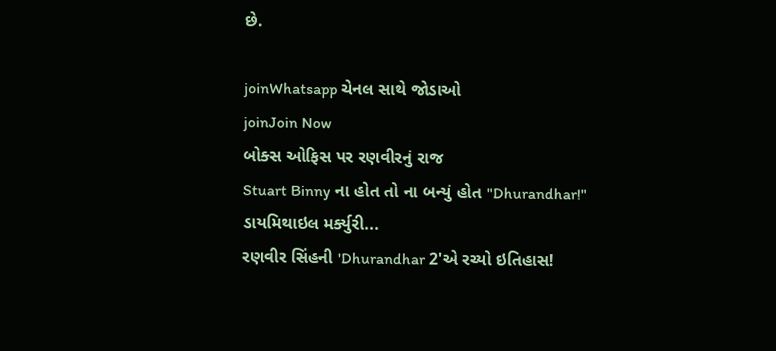છે.

joinWhatsapp ચેનલ સાથે જોડાઓ
joinJoin Now
બોક્સ ઓફિસ પર રણવીરનું રાજ
Stuart Binny ના હોત તો ના બન્યું હોત "Dhurandhar!"
ડાયમિથાઇલ મર્ક્યુરી...
રણવીર સિંહની 'Dhurandhar 2'એ રચ્યો ઇતિહાસ!